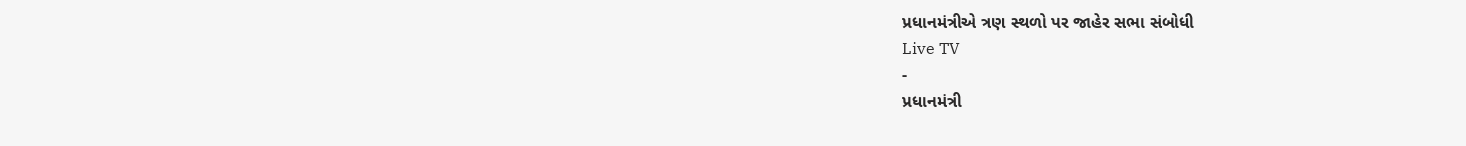પ્રધાનમંત્રીએ ત્રણ સ્થળો પર જાહેર સભા સંબોધી
Live TV
-
પ્રધાનમંત્રી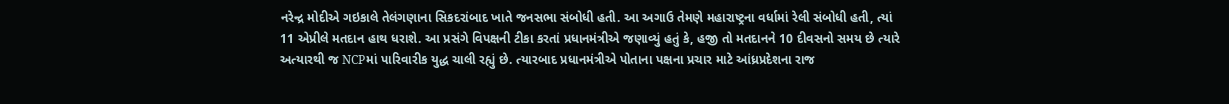નરેન્દ્ર મોદીએ ગઇકાલે તેલંગણાના સિકદરાંબાદ ખાતે જનસભા સંબોધી હતી. આ અગાઉ તેમણે મહારાષ્ટ્રના વર્ધામાં રેલી સંબોધી હતી, ત્યાં 11 એપ્રીલે મતદાન હાથ ધરાશે. આ પ્રસંગે વિપક્ષની ટીકા કરતાં પ્રધાનમંત્રીએ જણાવ્યું હતું કે, હજી તો મતદાનને 10 દીવસનો સમય છે ત્યારે અત્યારથી જ NCPમાં પારિવારીક યુદ્ધ ચાલી રહ્યું છે. ત્યારબાદ પ્રધાનમંત્રીએ પોતાના પક્ષના પ્રચાર માટે આંધ્રપ્રદેશના રાજ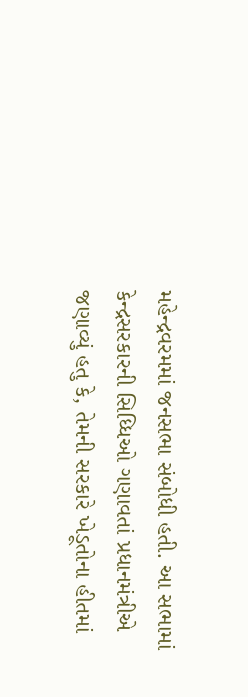મહેન્દ્રવરમમાં જનસભા સંબોધી હતી. આ સભામાં કેન્દ્રસરકારની સિધ્ધિઓ ગણાવતાં પ્રધાનમંત્રીએ જણાવ્યું હતુ કે, તેમની સરકારે ખેડૂતોના હીતમાં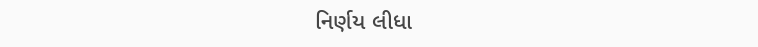નિર્ણય લીધા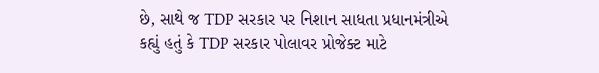છે, સાથે જ TDP સરકાર પર નિશાન સાધતા પ્રધાનમંત્રીએ કહ્યું હતું કે TDP સરકાર પોલાવર પ્રોજેક્ટ માટે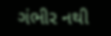ગંભીર નથી